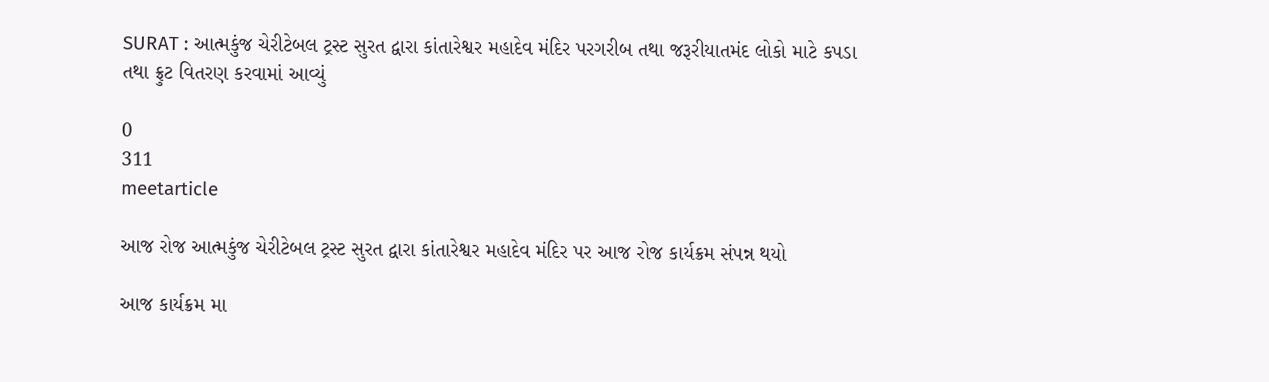SURAT : આત્મકુંજ ચેરીટેબલ ટ્રસ્ટ સુરત દ્વારા કાંતારેશ્વર મહાદેવ મંદિર પરગરીબ તથા જરૂરીયાતમંદ લોકો માટે કપડા તથા ફ્રુટ વિતરણ કરવામાં આવ્યું

0
311
meetarticle

આજ રોજ આત્મકુંજ ચેરીટેબલ ટ્રસ્ટ સુરત દ્વારા કાંતારેશ્વર મહાદેવ મંદિર પર આજ રોજ કાર્યક્રમ સંપન્ન થયો

આજ કાર્યક્રમ મા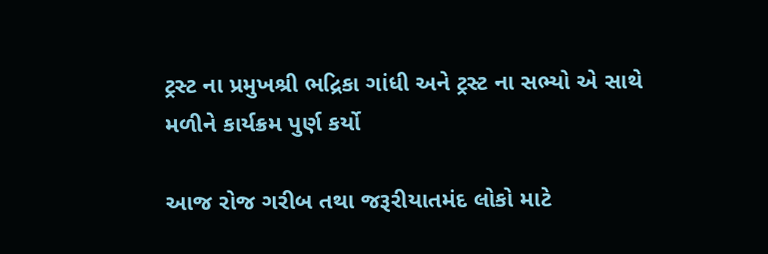ટ્રસ્ટ ના પ્રમુખશ્રી ભદ્રિકા ગાંધી અને ટ્રસ્ટ ના સભ્યો એ સાથે મળીને કાર્યક્રમ પુર્ણ કર્યો

આજ રોજ ગરીબ તથા જરૂરીયાતમંદ લોકો માટે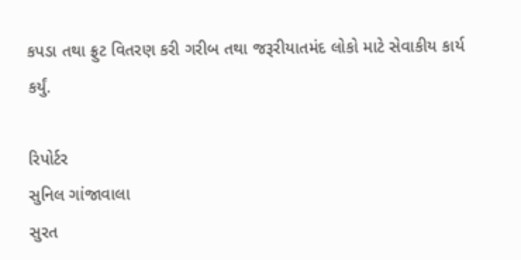કપડા તથા ફ્રુટ વિતરણ કરી ગરીબ તથા જરૂરીયાતમંદ લોકો માટે સેવાકીય કાર્ય કર્યું.

રિપોર્ટર
સુનિલ ગાંજાવાલા
સુરત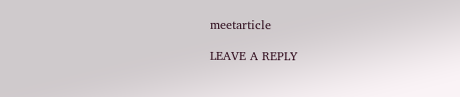meetarticle

LEAVE A REPLY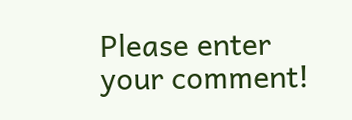Please enter your comment!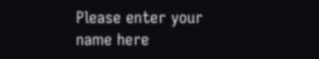Please enter your name here